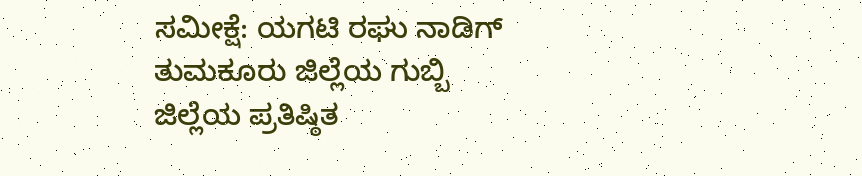ಸಮೀಕ್ಷೆ: ಯಗಟಿ ರಘು ನಾಡಿಗ್ ತುಮಕೂರು ಜಿಲ್ಲೆಯ ಗುಬ್ಬಿ ಜಿಲ್ಲೆಯ ಪ್ರತಿಷ್ಠಿತ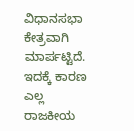ವಿಧಾನಸಭಾ ಕೇತ್ರವಾಗಿ ಮಾರ್ಪಟ್ಟಿದೆ. ಇದಕ್ಕೆ ಕಾರಣ ಎಲ್ಲ ರಾಜಕೀಯ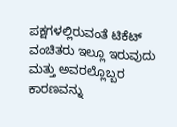ಪಕ್ಷಗಳಲ್ಲಿರುವಂತೆ ಟಿಕೆಟ್ ವಂಚಿತರು ಇಲ್ಲೂ ಇರುವುದು ಮತ್ತು ಅವರಲ್ಲೊಬ್ಬರ ಕಾರಣವನ್ನು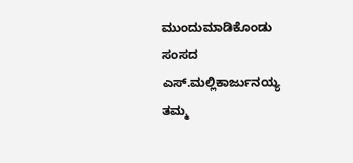ಮುಂದುಮಾಡಿಕೊಂಡು ಸಂಸದ ಎಸ್.ಮಲ್ಲಿಕಾರ್ಜುನಯ್ಯ ತಮ್ಮ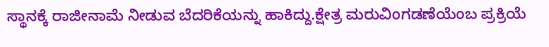ಸ್ಥಾನಕ್ಕೆ ರಾಜೀನಾಮೆ ನೀಡುವ ಬೆದರಿಕೆಯನ್ನು ಹಾಕಿದ್ದು.ಕ್ಷೇತ್ರ ಮರುವಿಂಗಡಣೆಯೆಂಬ ಪ್ರಕ್ರಿಯೆ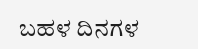ಬಹಳ ದಿನಗಳ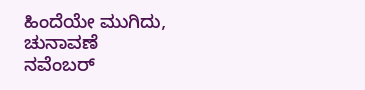ಹಿಂದೆಯೇ ಮುಗಿದು, ಚುನಾವಣೆ ನವೆಂಬರ್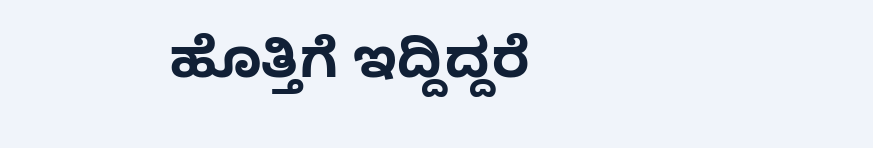ಹೊತ್ತಿಗೆ ಇದ್ದಿದ್ದರೆ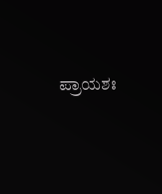ಪ್ರಾಯಶಃ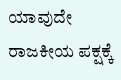ಯಾವುದೇ ರಾಜಕೀಯ ಪಕ್ಷಕ್ಕೆ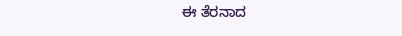ಈ ತೆರನಾದ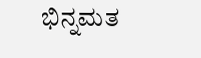ಭಿನ್ನಮತ